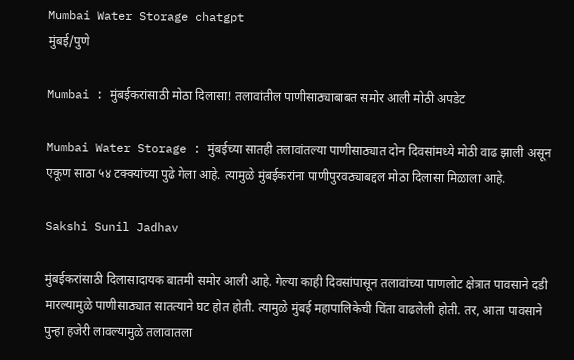Mumbai Water Storage chatgpt
मुंबई/पुणे

Mumbai : मुंबईकरांसाठी मोठा दिलासा! तलावांतील पाणीसाठ्याबाबत समोर आली मोठी अपडेट

Mumbai Water Storage : मुंबईच्या सातही तलावांतल्या पाणीसाठ्यात दोन दिवसांमध्ये मोठी वाढ झाली असून एकूण साठा ५४ टक्क्यांच्या पुढे गेला आहे. त्यामुळे मुंबईकरांना पाणीपुरवठ्याबद्दल मोठा दिलासा मिळाला आहे.

Sakshi Sunil Jadhav

मुंबईकरांसाठी दिलासादायक बातमी समोर आली आहे. गेल्या काही दिवसांपासून तलावांच्या पाणलोट क्षेत्रात पावसाने दडी मारल्यामुळे पाणीसाठ्यात सातत्याने घट होत होती. त्यामुळे मुंबई महापालिकेची चिंता वाढलेली होती. तर, आता पावसाने पुन्हा हजेरी लावल्यामुळे तलावातला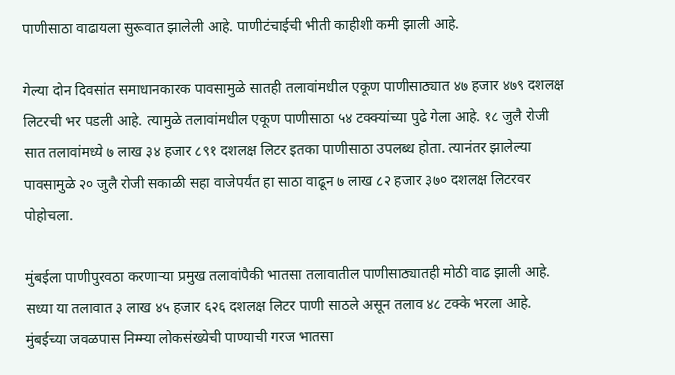पाणीसाठा वाढायला सुरूवात झालेली आहे. पाणीटंचाईची भीती काहीशी कमी झाली आहे.

गेल्या दोन दिवसांत समाधानकारक पावसामुळे सातही तलावांमधील एकूण पाणीसाठ्यात ४७ हजार ४७९ दशलक्ष लिटरची भर पडली आहे. त्यामुळे तलावांमधील एकूण पाणीसाठा ५४ टक्क्यांच्या पुढे गेला आहे. १८ जुलै रोजी सात तलावांमध्ये ७ लाख ३४ हजार ८९१ दशलक्ष लिटर इतका पाणीसाठा उपलब्ध होता. त्यानंतर झालेल्या पावसामुळे २० जुलै रोजी सकाळी सहा वाजेपर्यंत हा साठा वाढून ७ लाख ८२ हजार ३७० दशलक्ष लिटरवर पोहोचला.

मुंबईला पाणीपुरवठा करणाऱ्या प्रमुख तलावांपैकी भातसा तलावातील पाणीसाठ्यातही मोठी वाढ झाली आहे. सध्या या तलावात ३ लाख ४५ हजार ६२६ दशलक्ष लिटर पाणी साठले असून तलाव ४८ टक्के भरला आहे. मुंबईच्या जवळपास निम्म्या लोकसंख्येची पाण्याची गरज भातसा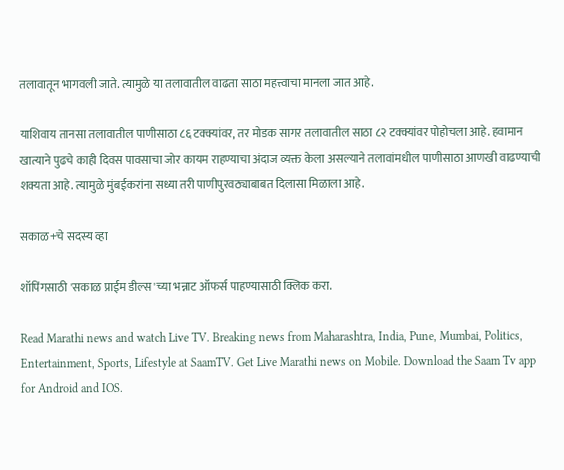तलावातून भागवली जाते. त्यामुळे या तलावातील वाढता साठा महत्त्वाचा मानला जात आहे.

याशिवाय तानसा तलावातील पाणीसाठा ८६ टक्क्यांवर, तर मोडक सागर तलावातील साठा ८२ टक्क्यांवर पोहोचला आहे. हवामान खात्याने पुढचे काही दिवस पावसाचा जोर कायम राहण्याचा अंदाज व्यक्त केला असल्याने तलावांमधील पाणीसाठा आणखी वाढण्याची शक्यता आहे. त्यामुळे मुंबईकरांना सध्या तरी पाणीपुरवठ्याबाबत दिलासा मिळाला आहे.

सकाळ+चे सदस्य व्हा

शॉपिंगसाठी 'सकाळ प्राईम डील्स'च्या भन्नाट ऑफर्स पाहण्यासाठी क्लिक करा.

Read Marathi news and watch Live TV. Breaking news from Maharashtra, India, Pune, Mumbai, Politics, Entertainment, Sports, Lifestyle at SaamTV. Get Live Marathi news on Mobile. Download the Saam Tv app for Android and IOS.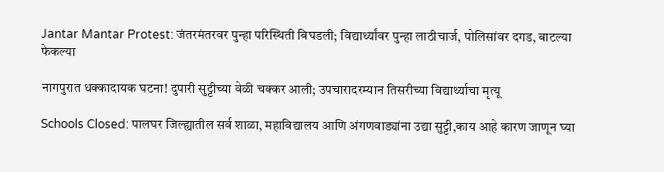Jantar Mantar Protest: जंतरमंतरवर पुन्हा परिस्थिती बिघडली; विद्यार्थ्यांवर पुन्हा लाठीचार्ज, पोलिसांवर दगड, बाटल्या फेकल्या

नागपुरात धक्कादायक घटना! दुपारी सुट्टीच्या वेळी चक्कर आली; उपचारादरम्यान तिसरीच्या विद्यार्थ्याचा मृत्यू

Schools Closed: पालघर जिल्ह्यातील सर्व शाळा, महाविद्यालय आणि अंगणवाड्यांना उद्या सुट्टी,काय आहे कारण जाणून घ्या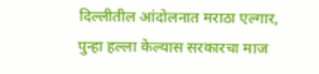दिल्लीतील आंदोलनात मराठा एल्गार, पुन्हा हल्ला केल्यास सरकारचा माज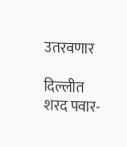उतरवणार

दिल्लीत शरद पवार-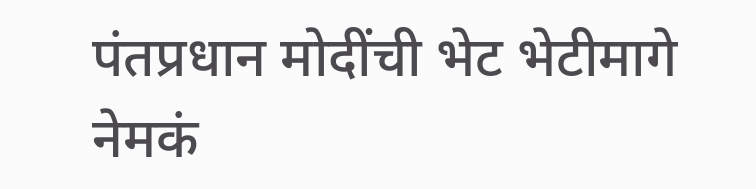पंतप्रधान मोदींची भेट भेटीमागे नेमकं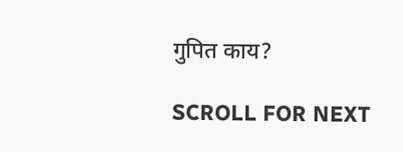गुपित काय?

SCROLL FOR NEXT